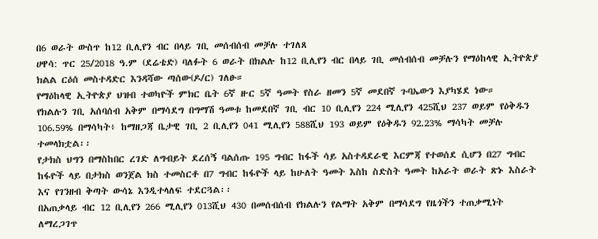በ6 ወራት ውስጥ ከ12 ቢሊየን ብር በላይ ገቢ መሰብሰብ መቻሉ ተገለጸ
ሀዋሳ: ጥር 25/2018 ዓ.ም (ደሬቴድ) ባለፉት 6 ወራት በክልሉ ከ12 ቢሊየን ብር በላይ ገቢ መሰብሰብ መቻሉን የማዕከላዊ ኢትዮጵያ ክልል ርዕሰ መስተዳድር እንዳሻው ጣሰው(ዶ/ር) ገለፁ።
የማዕከላዊ ኢትዮጵያ ህዝብ ተወካዮች ምክር ቤት 6ኛ ዙር 5ኛ ዓመት የስራ ዘመን 5ኛ መደበኛ ጉባኤውን እያካሄደ ነው።
የክልሉን ገቢ አሰባሰብ አቅም በማሳደግ በግማሽ ዓመቱ ከመደበኛ ገቢ ብር 10 ቢሊየን 224 ሚሊየን 425ሺህ 237 ወይም የዕቅዱን 106.59% በማሳካት፥ ከማዘጋጃ ቤታዊ ገቢ 2 ቢሊየን 041 ሚሊየን 588ሺህ 193 ወይም የዕቅዱን 92.23% ማሳካት መቻሉ ተመላክቷል፡፡
የታክስ ህግን በማስከበር ረገድ ለግብይት ደረሰኝ ባልሰጡ 195 ግብር ከፋች ሳይ አስተዳደራዊ እርምጃ የተወሰደ ሲሆን በ27 ግብር ከፋዮች ላይ በታክስ ወንጀል ክስ ተመስርቶ በ7 ግብር ከፋዮች ላይ ከሁለት ዓመት እስከ ስድስት ዓመት ከአራት ወራት ጽኑ እስራት እና የገንዘብ ቅጣት ውሳኔ እንዲተላለፍ ተደርጓል፡፡
በአጠቃላይ ብር 12 ቢሊየን 266 ሚሊየን 013ሺህ 430 በመሰብሰብ የክልሉን የልማት አቅም በማሳደግ የዜጎችን ተጠቃሚነት ለማረጋገጥ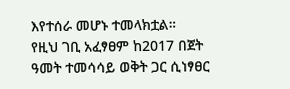እየተሰራ መሆኑ ተመላክቷል።
የዚህ ገቢ አፈፃፀም ከ2017 በጀት ዓመት ተመሳሳይ ወቅት ጋር ሲነፃፀር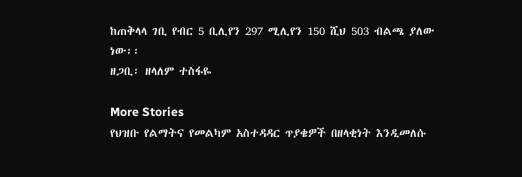ከጠቅላላ ገቢ የብር 5 ቢሊየን 297 ሚሊየን 150 ሺህ 503 ብልጫ ያለው ነው፡፡
ዘጋቢ፡ ዘላለም ተስፋዬ

More Stories
የህዝቡ የልማትና የመልካም አስተዳዳር ጥያቄዎች በዘላቂነት እንዲመለሱ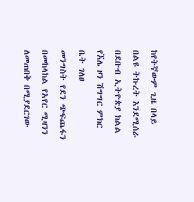ከየትኛውም ጊዜ በላይ በልዩ ትኩረት እንደሚሰራ በደቡብ ኢትዮጵያ ክልል የኧሌ ዞን ሽግግር ምክር ቤት ገለፀ
መንግስት የደን ጭፍጨፋን በመከላከል የአየር ሚዛንን ለመጠበቅ በሚያደርገው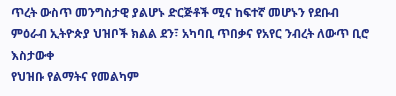ጥረት ውስጥ መንግስታዊ ያልሆኑ ድርጅቶች ሚና ከፍተኛ መሆኑን የደቡብ ምዕራብ ኢትዮጵያ ህዝቦች ክልል ደን፣ አካባቢ ጥበቃና የአየር ንብረት ለውጥ ቢሮ እስታውቀ
የህዝቡ የልማትና የመልካም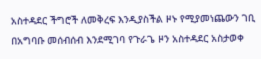አስተዳደር ችግሮች ለመቅረፍ እንዲያስችል ዞኑ የሚያመነጨውን ገቢ በአግባቡ መሰብሰብ እንደሚገባ የጉራጌ ዞን አስተዳደር አስታወቀ